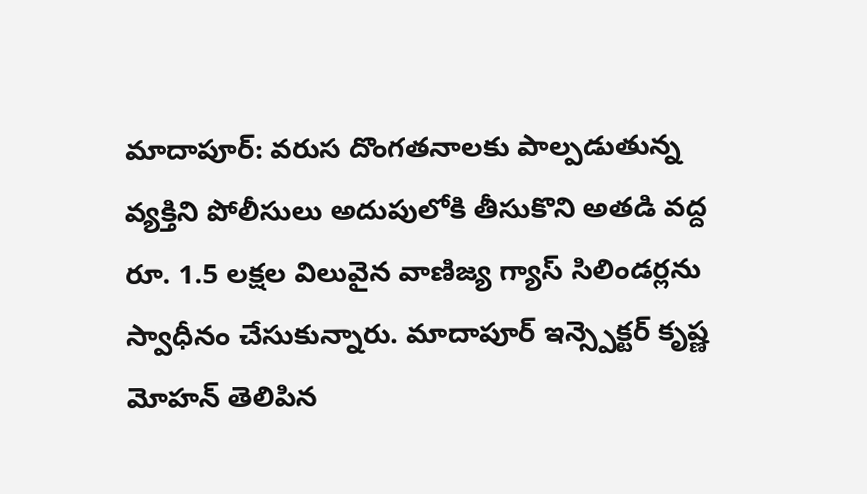మాదాపూర్: వరుస దొంగతనాలకు పాల్పడుతున్న వ్యక్తిని పోలీసులు అదుపులోకి తీసుకొని అతడి వద్ద రూ. 1.5 లక్షల విలువైన వాణిజ్య గ్యాస్ సిలిండర్లను స్వాధీనం చేసుకున్నారు. మాదాపూర్ ఇన్స్పెక్టర్ కృష్ణ మోహన్ తెలిపిన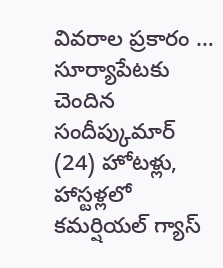వివరాల ప్రకారం … సూర్యాపేటకు చెందిన సందీప్కుమార్ (24) హోటళ్లు, హాస్టళ్లలో కమర్షియల్ గ్యాస్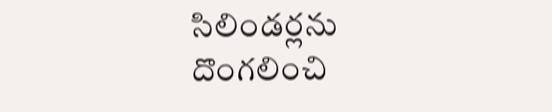సిలిండర్లను దొంగలించి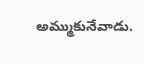అమ్ముకునేవాడు.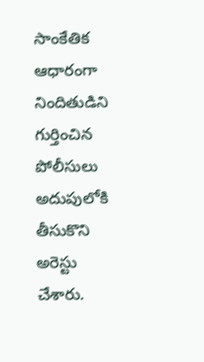సాంకేతిక ఆధారంగా నిందితుడిని గుర్తించిన పోలీసులు అదుపులోకి తీసుకొని అరెస్టు చేశారు.